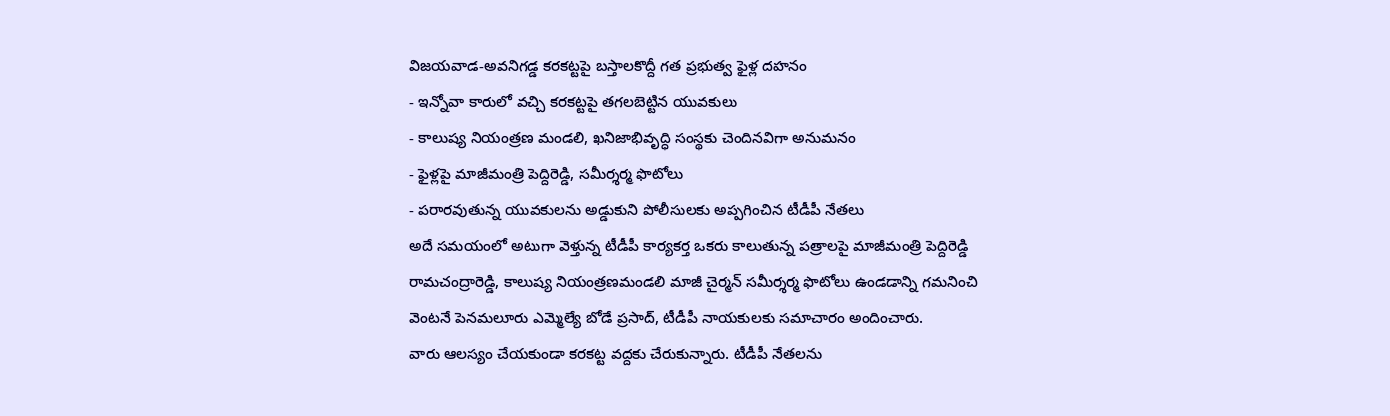విజయవాడ-అవనిగడ్డ కరకట్టపై బస్తాలకొద్దీ గత ప్రభుత్వ ఫైళ్ల దహనం
- ఇన్నోవా కారులో వచ్చి కరకట్టపై తగలబెట్టిన యువకులు
- కాలుష్య నియంత్రణ మండలి, ఖనిజాభివృద్ధి సంస్థకు చెందినవిగా అనుమనం
- ఫైళ్లపై మాజీమంత్రి పెద్దిరెడ్డి, సమీర్శర్మ ఫొటోలు
- పరారవుతున్న యువకులను అడ్డుకుని పోలీసులకు అప్పగించిన టీడీపీ నేతలు
అదే సమయంలో అటుగా వెళ్తున్న టీడీపీ కార్యకర్త ఒకరు కాలుతున్న పత్రాలపై మాజీమంత్రి పెద్దిరెడ్డి రామచంద్రారెడ్డి, కాలుష్య నియంత్రణమండలి మాజీ చైర్మన్ సమీర్శర్మ ఫొటోలు ఉండడాన్ని గమనించి వెంటనే పెనమలూరు ఎమ్మెల్యే బోడే ప్రసాద్, టీడీపీ నాయకులకు సమాచారం అందించారు.
వారు ఆలస్యం చేయకుండా కరకట్ట వద్దకు చేరుకున్నారు. టీడీపీ నేతలను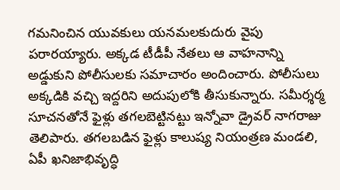గమనించిన యువకులు యనమలకుదురు వైపు పరారయ్యారు. అక్కడ టీడీపీ నేతలు ఆ వాహనాన్ని అడ్డుకుని పోలీసులకు సమాచారం అందించారు. పోలీసులు అక్కడికి వచ్చి ఇద్దరిని అదుపులోకి తీసుకున్నారు. సమీర్శర్మ సూచనతోనే ఫైళ్లు తగలబెట్టినట్టు ఇన్నోవా డ్రైవర్ నాగరాజు తెలిపారు. తగలబడిన ఫైళ్లు కాలుష్య నియంత్రణ మండలి, ఏపీ ఖనిజాభివృద్ధి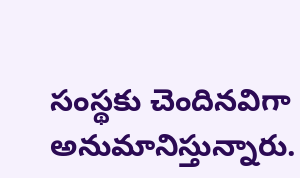సంస్థకు చెందినవిగా అనుమానిస్తున్నారు.